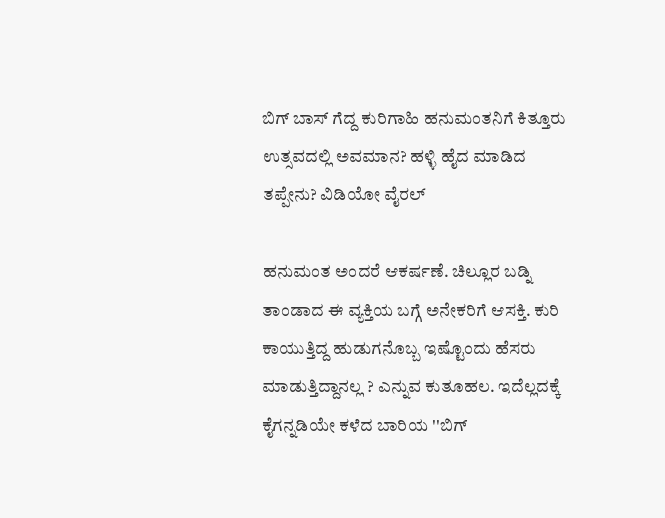ಬಿಗ್ ಬಾಸ್ ಗೆದ್ದ ಕುರಿಗಾಹಿ ಹನುಮಂತನಿಗೆ ಕಿತ್ತೂರು ಉತ್ಸವದಲ್ಲಿ ಅವಮಾನ? ಹಳ್ಳಿ ಹೈದ ಮಾಡಿದ ತಪ್ಪೇನು? ವಿಡಿಯೋ ವೈರಲ್

ಹನುಮಂತ ಅಂದರೆ ಆಕರ್ಷಣೆ. ಚಿಲ್ಲೂರ ಬಡ್ನಿ ತಾಂಡಾದ ಈ ವ್ಯಕ್ತಿಯ ಬಗ್ಗೆ ಅನೇಕರಿಗೆ ಆಸಕ್ತಿ. ಕುರಿ ಕಾಯುತ್ತಿದ್ದ ಹುಡುಗನೊಬ್ಬ ಇಷ್ಟೊಂದು ಹೆಸರು ಮಾಡುತ್ತಿದ್ದಾನಲ್ಲ ? ಎನ್ನುವ ಕುತೂಹಲ. ಇದೆಲ್ಲದಕ್ಕೆ ಕೈಗನ್ನಡಿಯೇ ಕಳೆದ ಬಾರಿಯ ''ಬಿಗ್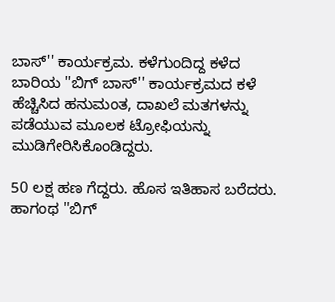ಬಾಸ್'' ಕಾರ್ಯಕ್ರಮ. ಕಳೆಗುಂದಿದ್ದ ಕಳೆದ ಬಾರಿಯ ''ಬಿಗ್ ಬಾಸ್'' ಕಾರ್ಯಕ್ರಮದ ಕಳೆ ಹೆಚ್ಚಿಸಿದ ಹನುಮಂತ, ದಾಖಲೆ ಮತಗಳನ್ನು ಪಡೆಯುವ ಮೂಲಕ ಟ್ರೋಫಿಯನ್ನು ಮುಡಿಗೇರಿಸಿಕೊಂಡಿದ್ದರು.

50 ಲಕ್ಷ ಹಣ ಗೆದ್ದರು. ಹೊಸ ಇತಿಹಾಸ ಬರೆದರು. ಹಾಗಂಥ ''ಬಿಗ್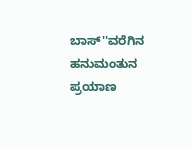ಬಾಸ್''ವರೆಗಿನ ಹನುಮಂತುನ ಪ್ರಯಾಣ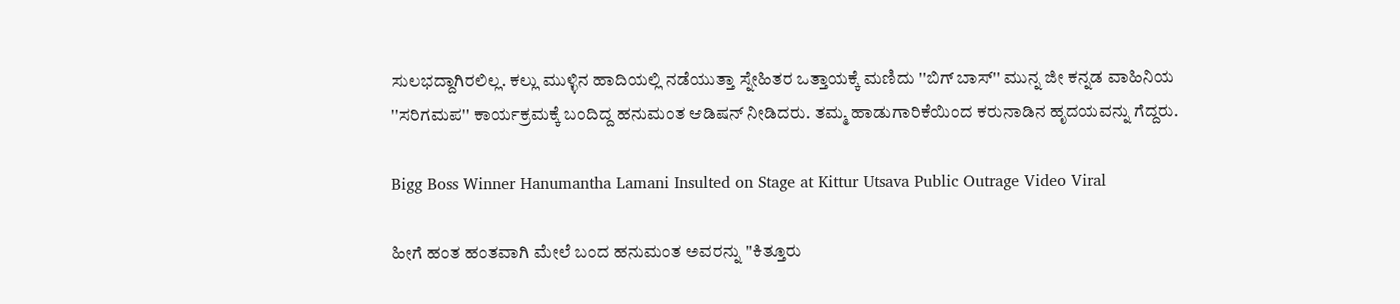ಸುಲಭದ್ದಾಗಿರಲಿಲ್ಲ. ಕಲ್ಲು ಮುಳ್ಳಿನ ಹಾದಿಯಲ್ಲಿ ನಡೆಯುತ್ತಾ ಸ್ನೇಹಿತರ ಒತ್ತಾಯಕ್ಕೆ ಮಣಿದು ''ಬಿಗ್ ಬಾಸ್'' ಮುನ್ನ ಜೀ ಕನ್ನಡ ವಾಹಿನಿಯ ''ಸರಿಗಮಪ'' ಕಾರ್ಯಕ್ರಮಕ್ಕೆ ಬಂದಿದ್ದ ಹನುಮಂತ ಆಡಿಷನ್ ನೀಡಿದರು. ತಮ್ಮ ಹಾಡುಗಾರಿಕೆಯಿಂದ ಕರುನಾಡಿನ ಹೃದಯವನ್ನು ಗೆದ್ದರು.

Bigg Boss Winner Hanumantha Lamani Insulted on Stage at Kittur Utsava Public Outrage Video Viral

ಹೀಗೆ ಹಂತ ಹಂತವಾಗಿ ಮೇಲೆ ಬಂದ ಹನುಮಂತ ಅವರನ್ನು ''ಕಿತ್ತೂರು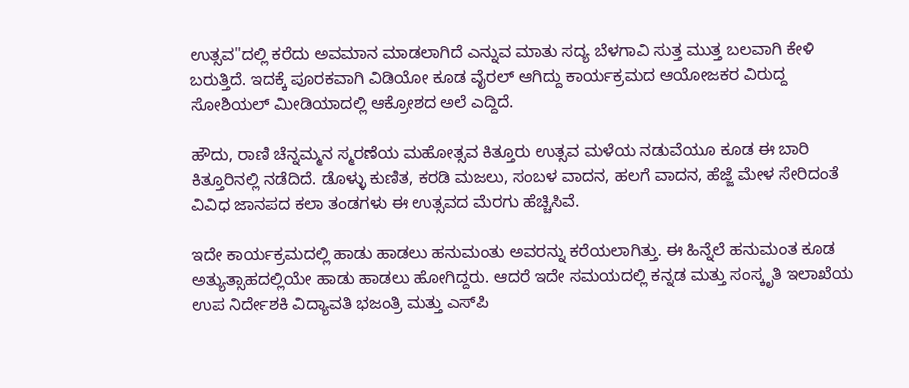ಉತ್ಸವ''ದಲ್ಲಿ ಕರೆದು ಅವಮಾನ ಮಾಡಲಾಗಿದೆ ಎನ್ನುವ ಮಾತು ಸದ್ಯ ಬೆಳಗಾವಿ ಸುತ್ತ ಮುತ್ತ ಬಲವಾಗಿ ಕೇಳಿ ಬರುತ್ತಿದೆ. ಇದಕ್ಕೆ ಪೂರಕವಾಗಿ ವಿಡಿಯೋ ಕೂಡ ವೈರಲ್ ಆಗಿದ್ದು ಕಾರ್ಯಕ್ರಮದ ಆಯೋಜಕರ ವಿರುದ್ದ ಸೋಶಿಯಲ್ ಮೀಡಿಯಾದಲ್ಲಿ ಆಕ್ರೋಶದ ಅಲೆ ಎದ್ದಿದೆ.

ಹೌದು, ರಾಣಿ ಚೆನ್ನಮ್ಮನ ಸ್ಮರಣೆಯ ಮಹೋತ್ಸವ ಕಿತ್ತೂರು ಉತ್ಸವ ಮಳೆಯ ನಡುವೆಯೂ ಕೂಡ ಈ ಬಾರಿ ಕಿತ್ತೂರಿನಲ್ಲಿ ನಡೆದಿದೆ. ಡೊಳ್ಳು ಕುಣಿತ, ಕರಡಿ‌ ಮಜಲು, ಸಂಬಳ ವಾದನ, ಹಲಗೆ ವಾದನ, ಹೆಜ್ಜೆ ಮೇಳ ಸೇರಿದಂತೆ ವಿವಿಧ ಜಾನಪದ ಕಲಾ ತಂಡಗಳು ಈ ಉತ್ಸವದ ಮೆರಗು ಹೆಚ್ಚಿಸಿವೆ.

ಇದೇ ಕಾರ್ಯಕ್ರಮದಲ್ಲಿ ಹಾಡು ಹಾಡಲು ಹನುಮಂತು ಅವರನ್ನು ಕರೆಯಲಾಗಿತ್ತು. ಈ ಹಿನ್ನೆಲೆ ಹನುಮಂತ ಕೂಡ ಅತ್ಯುತ್ಸಾಹದಲ್ಲಿಯೇ ಹಾಡು ಹಾಡಲು ಹೋಗಿದ್ದರು. ಆದರೆ ಇದೇ ಸಮಯದಲ್ಲಿ ಕನ್ನಡ ಮತ್ತು ಸಂಸ್ಕೃತಿ ಇಲಾಖೆಯ ಉಪ ನಿರ್ದೇಶಕಿ ವಿದ್ಯಾವತಿ ಭಜಂತ್ರಿ ಮತ್ತು ಎಸ್‌ಪಿ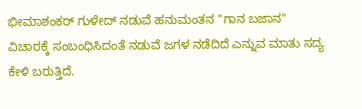ಭೀಮಾಶಂಕರ್ ಗುಳೇದ್ ನಡುವೆ ಹನುಮಂತನ ''ಗಾನ ಬಜಾನ'' ವಿಚಾರಕ್ಕೆ ಸಂಬಂಧಿಸಿದಂತೆ ನಡುವೆ ಜಗಳ ನಡೆದಿದೆ ಎನ್ನುವ ಮಾತು ಸದ್ಯ ಕೇಳಿ ಬರುತ್ತಿದೆ.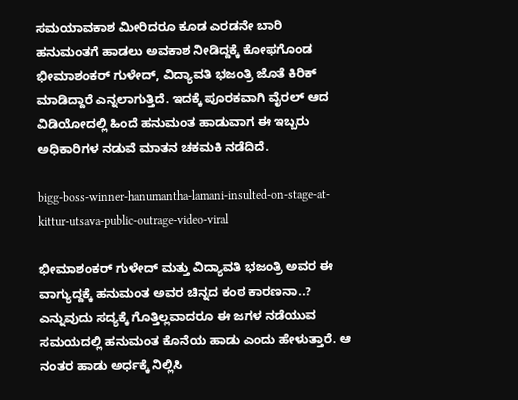ಸಮಯಾವಕಾಶ ಮೀರಿದರೂ ಕೂಡ ಎರಡನೇ ಬಾರಿ ಹನುಮಂತಗೆ ಹಾಡಲು ಅವಕಾಶ ನೀಡಿದ್ದಕ್ಕೆ ಕೋಫಗೊಂಡ ಭೀಮಾಶಂಕರ್ ಗುಳೇದ್, ವಿದ್ಯಾವತಿ ಭಜಂತ್ರಿ ಜೊತೆ ಕಿರಿಕ್ ಮಾಡಿದ್ದಾರೆ ಎನ್ನಲಾಗುತ್ತಿದೆ. ಇದಕ್ಕೆ ಪೂರಕವಾಗಿ ವೈರಲ್ ಆದ ವಿಡಿಯೋದಲ್ಲಿ ಹಿಂದೆ ಹನುಮಂತ ಹಾಡುವಾಗ ಈ ಇಬ್ಬರು ಅಧಿಕಾರಿಗಳ ನಡುವೆ ಮಾತನ ಚಕಮಕಿ ನಡೆದಿದೆ.

bigg-boss-winner-hanumantha-lamani-insulted-on-stage-at-kittur-utsava-public-outrage-video-viral

ಭೀಮಾಶಂಕರ್ ಗುಳೇದ್ ಮತ್ತು ವಿದ್ಯಾವತಿ ಭಜಂತ್ರಿ ಅವರ ಈ ವಾಗ್ಯುದ್ದಕ್ಕೆ ಹನುಮಂತ ಅವರ ಚಿನ್ನದ ಕಂಠ ಕಾರಣನಾ..? ಎನ್ನುವುದು ಸದ್ಯಕ್ಕೆ ಗೊತ್ತಿಲ್ಲವಾದರೂ ಈ ಜಗಳ ನಡೆಯುವ ಸಮಯದಲ್ಲಿ ಹನುಮಂತ ಕೊನೆಯ ಹಾಡು ಎಂದು ಹೇಳುತ್ತಾರೆ. ಆ ನಂತರ ಹಾಡು ಅರ್ಧಕ್ಕೆ ನಿಲ್ಲಿಸಿ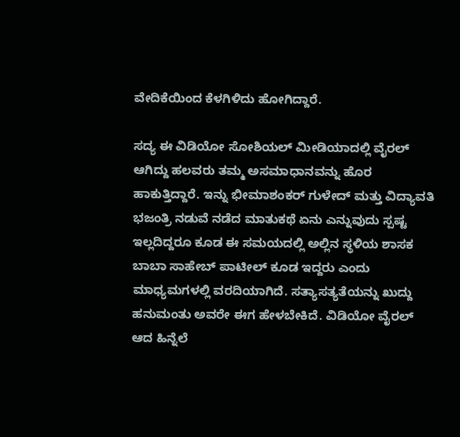ವೇದಿಕೆಯಿಂದ ಕೆಳಗಿಳಿದು ಹೋಗಿದ್ದಾರೆ.

ಸದ್ಯ ಈ ವಿಡಿಯೋ ಸೋಶಿಯಲ್ ಮೀಡಿಯಾದಲ್ಲಿ ವೈರಲ್ ಆಗಿದ್ದು ಹಲವರು ತಮ್ಮ ಅಸಮಾಧಾನವನ್ನು ಹೊರ ಹಾಕುತ್ತಿದ್ದಾರೆ. ಇನ್ನು ಭೀಮಾಶಂಕರ್ ಗುಳೇದ್ ಮತ್ತು ವಿದ್ಯಾವತಿ ಭಜಂತ್ರಿ ನಡುವೆ ನಡೆದ ಮಾತುಕಥೆ ಏನು ಎನ್ನುವುದು ಸ್ಪಷ್ಟ ಇಲ್ಲದಿದ್ದರೂ ಕೂಡ ಈ ಸಮಯದಲ್ಲಿ ಅಲ್ಲಿನ ಸ್ಥಳಿಯ ಶಾಸಕ ಬಾಬಾ ಸಾಹೇಬ್ ಪಾಟೀಲ್ ಕೂಡ ಇದ್ದರು ಎಂದು ಮಾಧ್ಯಮಗಳಲ್ಲಿ ವರದಿಯಾಗಿದೆ. ಸತ್ಯಾಸತ್ಯತೆಯನ್ನು ಖುದ್ದು ಹನುಮಂತು ಅವರೇ ಈಗ ಹೇಳಬೇಕಿದೆ. ವಿಡಿಯೋ ವೈರಲ್ ಆದ ಹಿನ್ನೆಲೆ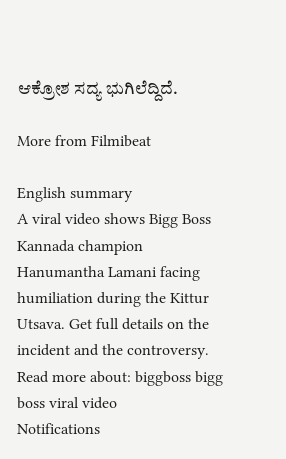ಆಕ್ರೋಶ ಸದ್ಯ ಭುಗಿಲೆದ್ದಿದೆ.

More from Filmibeat

English summary
A viral video shows Bigg Boss Kannada champion Hanumantha Lamani facing humiliation during the Kittur Utsava. Get full details on the incident and the controversy.
Read more about: biggboss bigg boss viral video
Notifications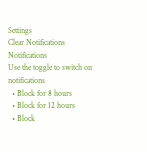Settings
Clear Notifications
Notifications
Use the toggle to switch on notifications
  • Block for 8 hours
  • Block for 12 hours
  • Block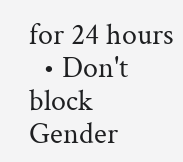for 24 hours
  • Don't block
Gender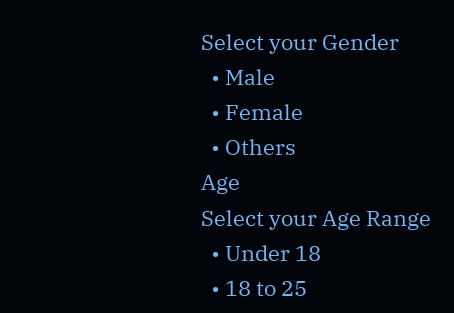Select your Gender
  • Male
  • Female
  • Others
Age
Select your Age Range
  • Under 18
  • 18 to 25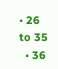• 26 to 35
  • 36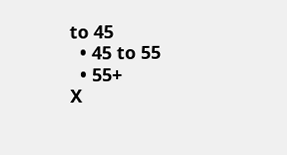to 45
  • 45 to 55
  • 55+
X